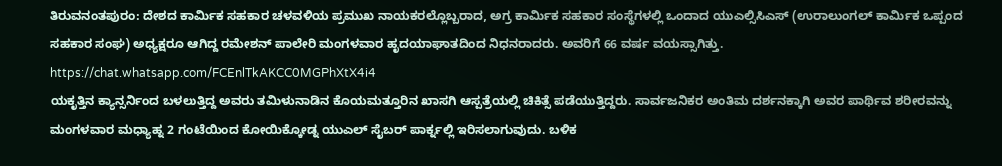ತಿರುವನಂತಪುರಂ: ದೇಶದ ಕಾರ್ಮಿಕ ಸಹಕಾರ ಚಳವಳಿಯ ಪ್ರಮುಖ ನಾಯಕರಲ್ಲೊಬ್ಬರಾದ, ಅಗ್ರ ಕಾರ್ಮಿಕ ಸಹಕಾರ ಸಂಸ್ಥೆಗಳಲ್ಲಿ ಒಂದಾದ ಯುಎಲ್ಸಿಸಿಎಸ್ (ಉರಾಲುಂಗಲ್ ಕಾರ್ಮಿಕ ಒಪ್ಪಂದ ಸಹಕಾರ ಸಂಘ) ಅಧ್ಯಕ್ಷರೂ ಆಗಿದ್ದ ರಮೇಶನ್ ಪಾಲೇರಿ ಮಂಗಳವಾರ ಹೃದಯಾಘಾತದಿಂದ ನಿಧನರಾದರು. ಅವರಿಗೆ 66 ವರ್ಷ ವಯಸ್ಸಾಗಿತ್ತು.
https://chat.whatsapp.com/FCEnlTkAKCC0MGPhXtX4i4
ಯಕೃತ್ತಿನ ಕ್ಯಾನ್ಸರ್ನಿಂದ ಬಳಲುತ್ತಿದ್ದ ಅವರು ತಮಿಳುನಾಡಿನ ಕೊಯಮತ್ತೂರಿನ ಖಾಸಗಿ ಆಸ್ಪತ್ರೆಯಲ್ಲಿ ಚಿಕಿತ್ಸೆ ಪಡೆಯುತ್ತಿದ್ದರು. ಸಾರ್ವಜನಿಕರ ಅಂತಿಮ ದರ್ಶನಕ್ಕಾಗಿ ಅವರ ಪಾರ್ಥಿವ ಶರೀರವನ್ನು ಮಂಗಳವಾರ ಮಧ್ಯಾಹ್ನ 2 ಗಂಟೆಯಿಂದ ಕೋಯಿಕ್ಕೋಡ್ನ ಯುಎಲ್ ಸೈಬರ್ ಪಾರ್ಕ್ನಲ್ಲಿ ಇರಿಸಲಾಗುವುದು. ಬಳಿಕ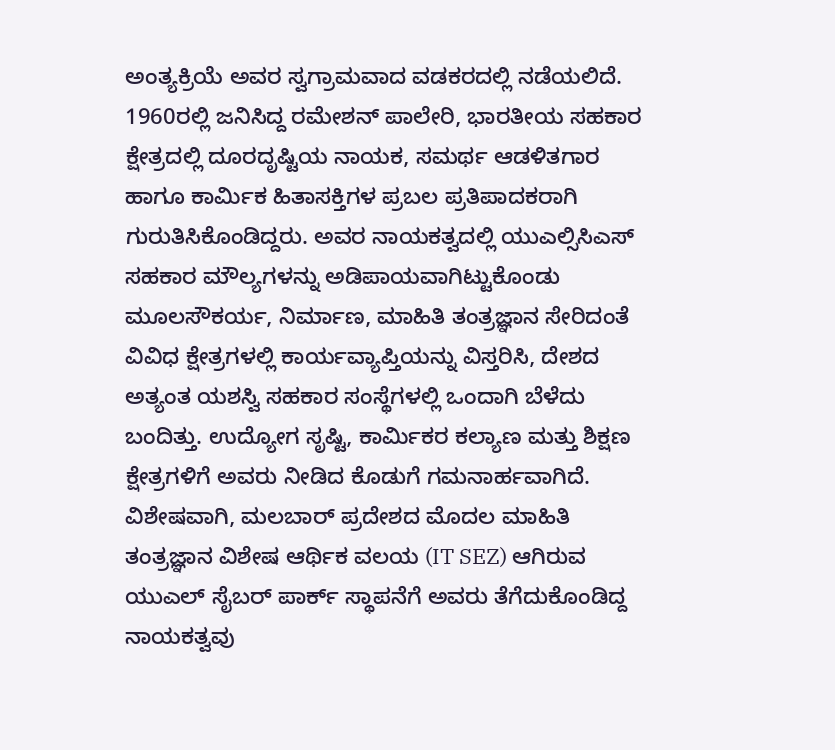ಅಂತ್ಯಕ್ರಿಯೆ ಅವರ ಸ್ವಗ್ರಾಮವಾದ ವಡಕರದಲ್ಲಿ ನಡೆಯಲಿದೆ.
1960ರಲ್ಲಿ ಜನಿಸಿದ್ದ ರಮೇಶನ್ ಪಾಲೇರಿ, ಭಾರತೀಯ ಸಹಕಾರ ಕ್ಷೇತ್ರದಲ್ಲಿ ದೂರದೃಷ್ಟಿಯ ನಾಯಕ, ಸಮರ್ಥ ಆಡಳಿತಗಾರ ಹಾಗೂ ಕಾರ್ಮಿಕ ಹಿತಾಸಕ್ತಿಗಳ ಪ್ರಬಲ ಪ್ರತಿಪಾದಕರಾಗಿ ಗುರುತಿಸಿಕೊಂಡಿದ್ದರು. ಅವರ ನಾಯಕತ್ವದಲ್ಲಿ ಯುಎಲ್ಸಿಸಿಎಸ್ ಸಹಕಾರ ಮೌಲ್ಯಗಳನ್ನು ಅಡಿಪಾಯವಾಗಿಟ್ಟುಕೊಂಡು ಮೂಲಸೌಕರ್ಯ, ನಿರ್ಮಾಣ, ಮಾಹಿತಿ ತಂತ್ರಜ್ಞಾನ ಸೇರಿದಂತೆ ವಿವಿಧ ಕ್ಷೇತ್ರಗಳಲ್ಲಿ ಕಾರ್ಯವ್ಯಾಪ್ತಿಯನ್ನು ವಿಸ್ತರಿಸಿ, ದೇಶದ ಅತ್ಯಂತ ಯಶಸ್ವಿ ಸಹಕಾರ ಸಂಸ್ಥೆಗಳಲ್ಲಿ ಒಂದಾಗಿ ಬೆಳೆದು ಬಂದಿತ್ತು. ಉದ್ಯೋಗ ಸೃಷ್ಟಿ, ಕಾರ್ಮಿಕರ ಕಲ್ಯಾಣ ಮತ್ತು ಶಿಕ್ಷಣ ಕ್ಷೇತ್ರಗಳಿಗೆ ಅವರು ನೀಡಿದ ಕೊಡುಗೆ ಗಮನಾರ್ಹವಾಗಿದೆ. ವಿಶೇಷವಾಗಿ, ಮಲಬಾರ್ ಪ್ರದೇಶದ ಮೊದಲ ಮಾಹಿತಿ ತಂತ್ರಜ್ಞಾನ ವಿಶೇಷ ಆರ್ಥಿಕ ವಲಯ (IT SEZ) ಆಗಿರುವ ಯುಎಲ್ ಸೈಬರ್ ಪಾರ್ಕ್ ಸ್ಥಾಪನೆಗೆ ಅವರು ತೆಗೆದುಕೊಂಡಿದ್ದ ನಾಯಕತ್ವವು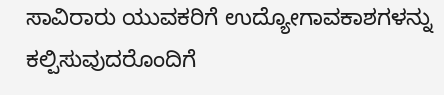ಸಾವಿರಾರು ಯುವಕರಿಗೆ ಉದ್ಯೋಗಾವಕಾಶಗಳನ್ನು ಕಲ್ಪಿಸುವುದರೊಂದಿಗೆ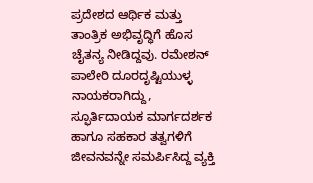ಪ್ರದೇಶದ ಆರ್ಥಿಕ ಮತ್ತು ತಾಂತ್ರಿಕ ಅಭಿವೃದ್ಧಿಗೆ ಹೊಸ ಚೈತನ್ಯ ನೀಡಿದ್ದವು. ರಮೇಶನ್ ಪಾಲೇರಿ ದೂರದೃಷ್ಟಿಯುಳ್ಳ ನಾಯಕರಾಗಿದ್ದು, ಸ್ಫೂರ್ತಿದಾಯಕ ಮಾರ್ಗದರ್ಶಕ ಹಾಗೂ ಸಹಕಾರ ತತ್ವಗಳಿಗೆ ಜೀವನವನ್ನೇ ಸಮರ್ಪಿಸಿದ್ದ ವ್ಯಕ್ತಿ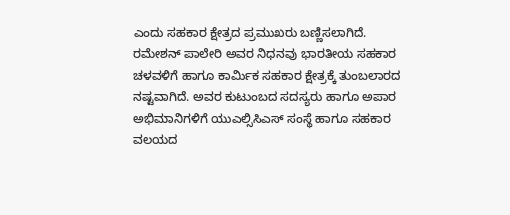ಎಂದು ಸಹಕಾರ ಕ್ಷೇತ್ರದ ಪ್ರಮುಖರು ಬಣ್ಣಿಸಲಾಗಿದೆ. ರಮೇಶನ್ ಪಾಲೇರಿ ಅವರ ನಿಧನವು ಭಾರತೀಯ ಸಹಕಾರ ಚಳವಳಿಗೆ ಹಾಗೂ ಕಾರ್ಮಿಕ ಸಹಕಾರ ಕ್ಷೇತ್ರಕ್ಕೆ ತುಂಬಲಾರದ ನಷ್ಟವಾಗಿದೆ. ಅವರ ಕುಟುಂಬದ ಸದಸ್ಯರು ಹಾಗೂ ಅಪಾರ ಅಭಿಮಾನಿಗಳಿಗೆ ಯುಎಲ್ಸಿಸಿಎಸ್ ಸಂಸ್ಥೆ ಹಾಗೂ ಸಹಕಾರ ವಲಯದ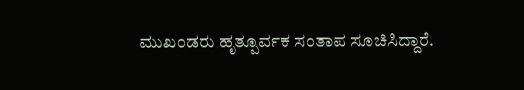ಮುಖಂಡರು ಹೃತ್ಪೂರ್ವಕ ಸಂತಾಪ ಸೂಚಿಸಿದ್ದಾರೆ.